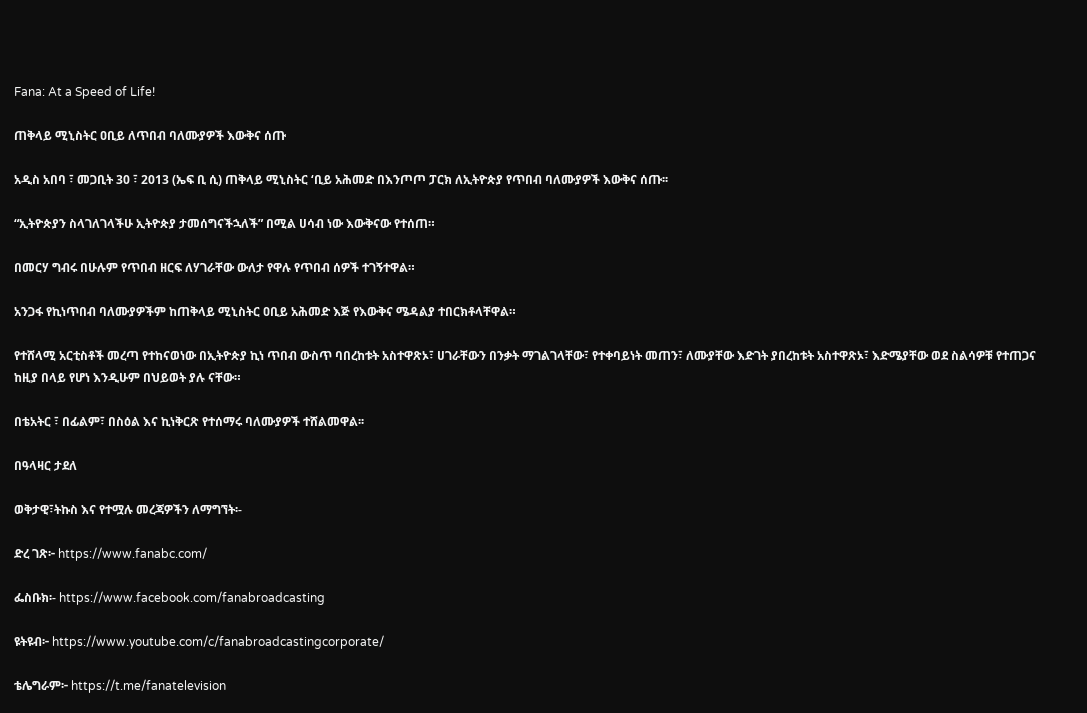Fana: At a Speed of Life!

ጠቅላይ ሚኒስትር ዐቢይ ለጥበብ ባለሙያዎች እውቅና ሰጡ

አዲስ አበባ ፣ መጋቢት 30 ፣ 2013 (ኤፍ ቢ ሲ) ጠቅላይ ሚኒስትር ‘ቢይ አሕመድ በእንጦጦ ፓርክ ለኢትዮጵያ የጥበብ ባለሙያዎች እውቅና ሰጡ፡፡

“ኢትዮጵያን ስላገለገላችሁ ኢትዮጵያ ታመሰግናችኋለች” በሚል ሀሳብ ነው እውቅናው የተሰጠ።

በመርሃ ግብሩ በሁሉም የጥበብ ዘርፍ ለሃገራቸው ውለታ የዋሉ የጥበብ ሰዎች ተገኝተዋል።

አንጋፋ የኪነጥበብ ባለሙያዎችም ከጠቅላይ ሚኒስትር ዐቢይ አሕመድ እጅ የእውቅና ሜዳልያ ተበርክቶላቸዋል።

የተሸላሚ አርቲስቶች መረጣ የተከናወነው በኢትዮጵያ ኪነ ጥበብ ውስጥ ባበረከቱት አስተዋጽኦ፣ ሀገራቸውን በንቃት ማገልገላቸው፣ የተቀባይነት መጠን፣ ለሙያቸው እድገት ያበረከቱት አስተዋጽኦ፣ እድሜያቸው ወደ ስልሳዎቹ የተጠጋና ከዚያ በላይ የሆነ እንዲሁም በህይወት ያሉ ናቸው።

በቴአትር ፣ በፊልም፣ በስዕል እና ኪነቅርጽ የተሰማሩ ባለሙያዎች ተሸልመዋል፡፡

በዓላዛር ታደለ

ወቅታዊ፣ትኩስ እና የተሟሉ መረጃዎችን ለማግኘት፡-

ድረ ገጽ፦ https://www.fanabc.com/

ፌስቡክ፡- https://www.facebook.com/fanabroadcasting

ዩትዩብ፦ https://www.youtube.com/c/fanabroadcastingcorporate/

ቴሌግራም፦ https://t.me/fanatelevision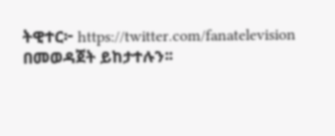ትዊተር፦ https://twitter.com/fanatelevision በመወዳጀት ይከታተሉን፡፡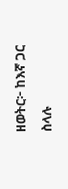ዘወትር፦ ከእኛ ጋር ስላሉ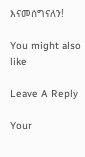እናመሰግናለን!

You might also like

Leave A Reply

Your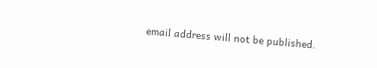email address will not be published.